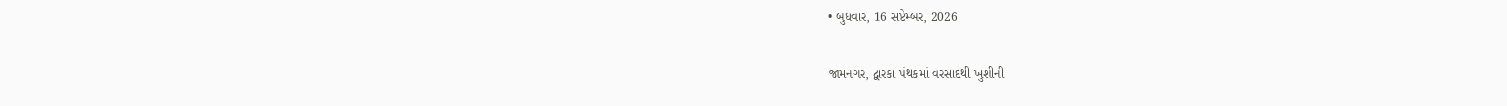• બુધવાર, 16 સપ્ટેમ્બર, 2026

જામનગર, દ્વારકા પંથકમાં વરસાદથી ખુશીની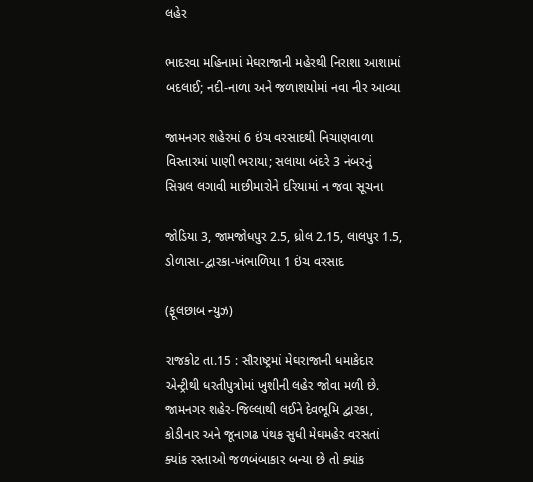લહેર

ભાદરવા મહિનામાં મેઘરાજાની મહેરથી નિરાશા આશામાં બદલાઈ; નદી-નાળા અને જળાશયોમાં નવા નીર આવ્યા

જામનગર શહેરમાં 6 ઇંચ વરસાદથી નિચાણવાળા વિસ્તારમાં પાણી ભરાયા; સલાયા બંદરે 3 નંબરનું સિગ્નલ લગાવી માછીમારોને દરિયામાં ન જવા સૂચના

જોડિયા 3, જામજોધપુર 2.5, ધ્રોલ 2.15, લાલપુર 1.5, ડોળાસા-દ્વારકા-ખંભાળિયા 1 ઇંચ વરસાદ

(ફૂલછાબ ન્યુઝ)

રાજકોટ તા.15 : સૌરાષ્ટ્રમાં મેઘરાજાની ધમાકેદાર એન્ટ્રીથી ધરતીપુત્રોમાં ખુશીની લહેર જોવા મળી છે. જામનગર શહેર-જિલ્લાથી લઈને દેવભૂમિ દ્વારકા, કોડીનાર અને જૂનાગઢ પંથક સુધી મેઘમહેર વરસતાં ક્યાંક રસ્તાઓ જળબંબાકાર બન્યા છે તો ક્યાંક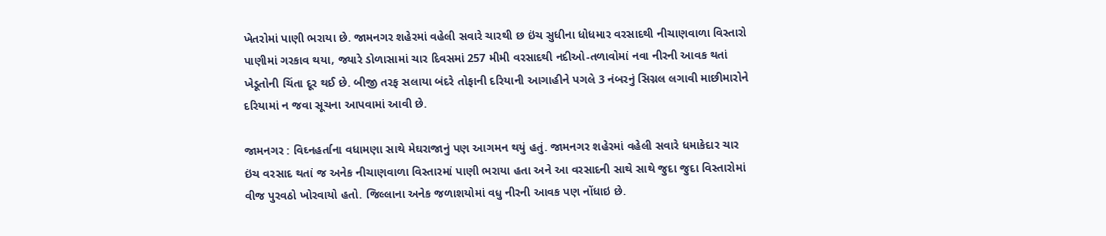ખેતરોમાં પાણી ભરાયા છે. જામનગર શહેરમાં વહેલી સવારે ચારથી છ ઇંચ સુધીના ધોધમાર વરસાદથી નીચાણવાળા વિસ્તારો પાણીમાં ગરકાવ થયા, જ્યારે ડોળાસામાં ચાર દિવસમાં 257 મીમી વરસાદથી નદીઓ-તળાવોમાં નવા નીરની આવક થતાં ખેડૂતોની ચિંતા દૂર થઈ છે. બીજી તરફ સલાયા બંદરે તોફાની દરિયાની આગાહીને પગલે 3 નંબરનું સિગ્નલ લગાવી માછીમારોને દરિયામાં ન જવા સૂચના આપવામાં આવી છે.

જામનગર : વિઘ્નહર્તાના વધામણા સાથે મેઘરાજાનું પણ આગમન થયું હતું. જામનગર શહેરમાં વહેલી સવારે ધમાકેદાર ચાર ઇંચ વરસાદ થતાં જ અનેક નીચાણવાળા વિસ્તારમાં પાણી ભરાયા હતા અને આ વરસાદની સાથે સાથે જુદા જુદા વિસ્તારોમાં વીજ પુરવઠો ખોરવાયો હતો. જિલ્લાના અનેક જળાશયોમાં વધુ નીરની આવક પણ નોંધાઇ છે.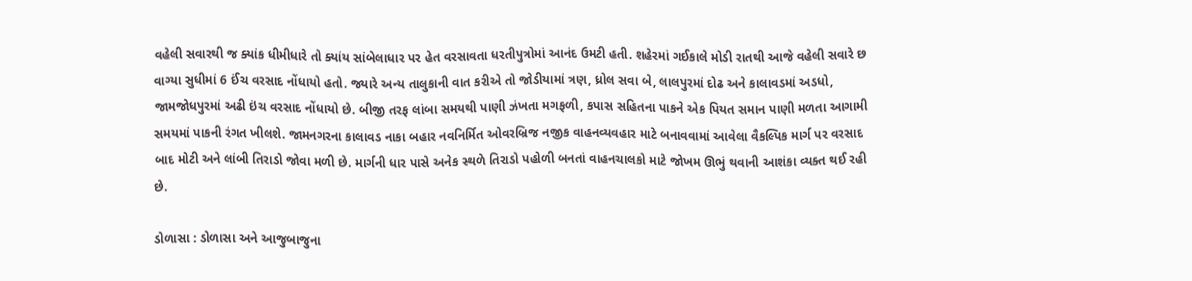વહેલી સવારથી જ ક્યાંક ધીમીધારે તો ક્યાંય સાંબેલાધાર પર હેત વરસાવતા ધરતીપુત્રોમાં આનંદ ઉમટી હતી. શહેરમાં ગઈકાલે મોડી રાતથી આજે વહેલી સવારે છ વાગ્યા સુધીમાં 6 ઈંચ વરસાદ નોંધાયો હતો. જ્યારે અન્ય તાલુકાની વાત કરીએ તો જોડીયામાં ત્રણ, ધ્રોલ સવા બે, લાલપુરમાં દોઢ અને કાલાવડમાં અડધો, જામજોધપુરમાં અઢી ઇંચ વરસાદ નોંધાયો છે. બીજી તરફ લાંબા સમયથી પાણી ઝંખતા મગફળી, કપાસ સહિતના પાકને એક પિયત સમાન પાણી મળતા આગામી  સમયમાં પાકની રંગત ખીલશે. જામનગરના કાલાવડ નાકા બહાર નવનિર્મિત ઓવરબ્રિજ નજીક વાહનવ્યવહાર માટે બનાવવામાં આવેલા વૈકલ્પિક માર્ગ પર વરસાદ બાદ મોટી અને લાંબી તિરાડો જોવા મળી છે. માર્ગની ધાર પાસે અનેક સ્થળે તિરાડો પહોળી બનતાં વાહનચાલકો માટે જોખમ ઊભું થવાની આશંકા વ્યક્ત થઈ રહી છે.

ડોળાસા : ડોળાસા અને આજુબાજુના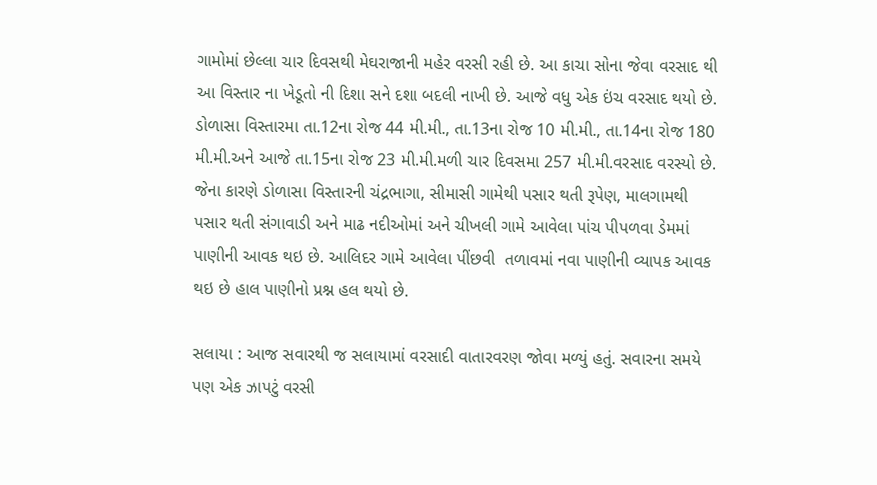ગામોમાં છેલ્લા ચાર દિવસથી મેઘરાજાની મહેર વરસી રહી છે. આ કાચા સોના જેવા વરસાદ થી આ વિસ્તાર ના ખેડૂતો ની દિશા સને દશા બદલી નાખી છે. આજે વધુ એક ઇંચ વરસાદ થયો છે. ડોળાસા વિસ્તારમા તા.12ના રોજ 44 મી.મી., તા.13ના રોજ 10 મી.મી., તા.14ના રોજ 180 મી.મી.અને આજે તા.15ના રોજ 23 મી.મી.મળી ચાર દિવસમા 257 મી.મી.વરસાદ વરસ્યો છે. જેના કારણે ડોળાસા વિસ્તારની ચંદ્રભાગા, સીમાસી ગામેથી પસાર થતી રૂપેણ, માલગામથી પસાર થતી સંગાવાડી અને માઢ નદીઓમાં અને ચીખલી ગામે આવેલા પાંચ પીપળવા ડેમમાં પાણીની આવક થઇ છે. આલિદર ગામે આવેલા પીંછવી  તળાવમાં નવા પાણીની વ્યાપક આવક થઇ છે હાલ પાણીનો પ્રશ્ન હલ થયો છે.

સલાયા : આજ સવારથી જ સલાયામાં વરસાદી વાતારવરણ જોવા મળ્યું હતું. સવારના સમયે પણ એક ઝાપટું વરસી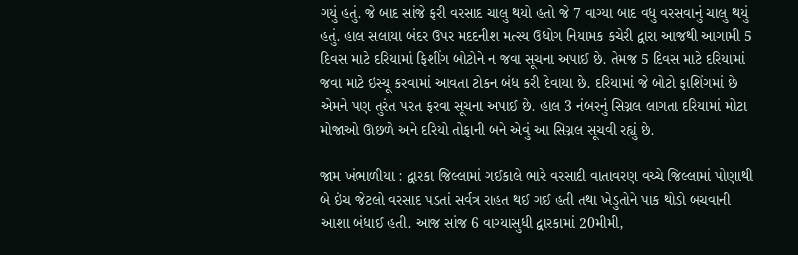ગયું હતું. જે બાદ સાંજે ફરી વરસાદ ચાલુ થયો હતો જે 7 વાગ્યા બાદ વધુ વરસવાનું ચાલુ થયું હતું. હાલ સલાયા બંદર ઉપર મદદનીશ મત્સ્ય ઉધોગ નિયામક કચેરી દ્વારા આજથી આગામી 5 દિવસ માટે દરિયામાં ફિશીંગ બોટોને ન જવા સૂચના અપાઈ છે. તેમજ 5 દિવસ માટે દરિયામાં જવા માટે ઇસ્યૂ કરવામાં આવતા ટોકન બંધ કરી દેવાયા છે. દરિયામાં જે બોટો ફાશિંગમાં છે એમને પણ તુરંત પરત ફરવા સૂચના અપાઈ છે. હાલ 3 નંબરનું સિગ્નલ લાગતા દરિયામાં મોટા મોજાઓ ઊછળે અને દરિયો તોફાની બને એવું આ સિગ્નલ સૂચવી રહ્યું છે.

જામ ખંભાળીયા : દ્વારકા જિલ્લામાં ગઈકાલે ભારે વરસાદી વાતાવરણ વચ્ચે જિલ્લામાં પોણાથી બે ઇંચ જેટલો વરસાદ પડતાં સર્વત્ર રાહત થઈ ગઈ હતી તથા ખેડુતોને પાક થોડો બચવાની આશા બંધાઈ હતી. આજ સાંજ 6 વાગ્યાસુધી દ્વારકામાં 20મીમી,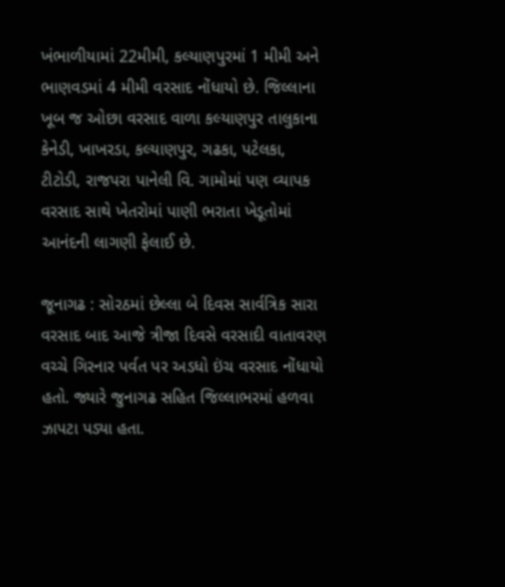ખંભાળીયામાં 22મીમી, કલ્યાણપુરમાં 1 મીમી અને ભાણવડમાં 4 મીમી વરસાદ નોંધાયો છે. જિલ્લાના ખૂબ જ ઓછા વરસાદ વાળા કલ્યાણપુર તાલુકાના કેનેડી, ખાખરડા, કલ્યાણપુર, ગઢકા, પટેલકા, ટીટોડી, રાજપરા પાનેલી વિ. ગામોમાં પણ વ્યાપક વરસાદ સાથે ખેતરોમાં પાણી ભરાતા ખેડૂતોમાં આનંદની લાગણી ફેલાઈ છે.

જૂનાગઢ : સોરઠમાં છેલ્લા બે દિવસ સાર્વત્રિક સારા વરસાદ બાદ આજે ત્રીજા દિવસે વરસાદી વાતાવરણ વચ્ચે ગિરનાર પર્વત પર અડધો ઇંચ વરસાદ નોંધાયો હતો. જ્યારે જુનાગઢ સહિત જિલ્લાભરમાં હળવા ઝાપટા પડ્યા હતા.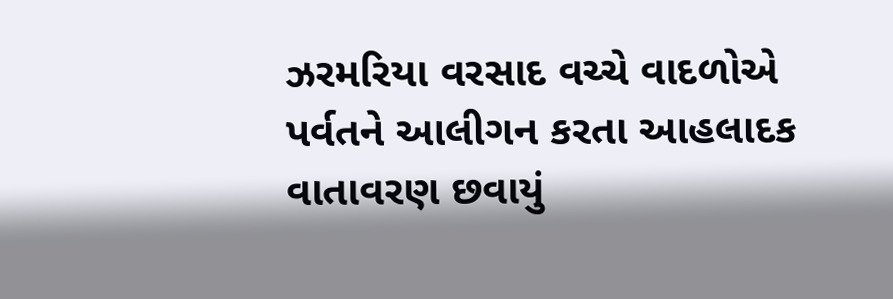ઝરમરિયા વરસાદ વચ્ચે વાદળોએ પર્વતને આલીગન કરતા આહલાદક વાતાવરણ છવાયું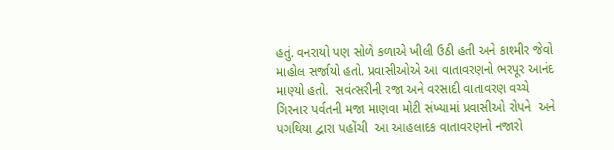હતું. વનરાયો પણ સોળે કળાએ ખીલી ઉઠી હતી અને કાશ્મીર જેવો માહોલ સર્જાયો હતો. પ્રવાસીઓએ આ વાતાવરણનો ભરપૂર આનંદ માણ્યો હતો.  સવંત્સરીની રજા અને વરસાદી વાતાવરણ વચ્ચે ગિરનાર પર્વતની મજા માણવા મોટી સંખ્યામાં પ્રવાસીઓ રોપને  અને પગથિયા દ્વારા પહોંચી  આ આહલાદક વાતાવરણનો નજારો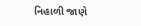નિહાળી જાણે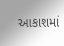આકાશમાં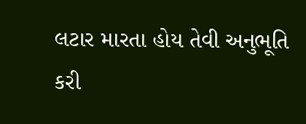લટાર મારતા હોય તેવી અનુભૂતિ કરી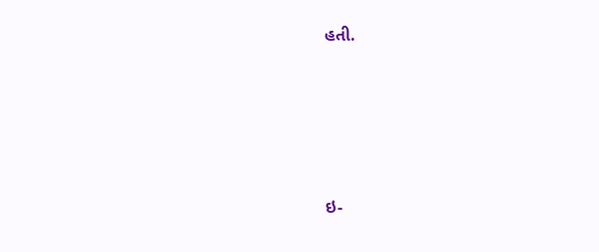હતી.





ઇ-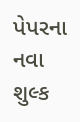પેપરના નવા શુલ્ક